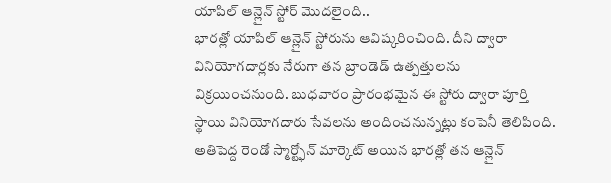యాపిల్ ఆన్లైన్ స్టోర్ మొదలైంది..
భారత్లో యాపిల్ ఆన్లైన్ స్టోరును ఆవిష్కరించింది. దీని ద్వారా వినియోగదార్లకు నేరుగా తన బ్రాండెడ్ ఉత్పత్తులను విక్రయించనుంది. బుధవారం ప్రారంభమైన ఈ స్టోరు ద్వారా పూర్తి స్థాయి వినియోగదారు సేవలను అందించనున్నట్లు కంపెనీ తెలిపింది. అతిపెద్ద రెండో స్మార్ట్ఫోన్ మార్కెట్ అయిన భారత్లో తన ఆన్లైన్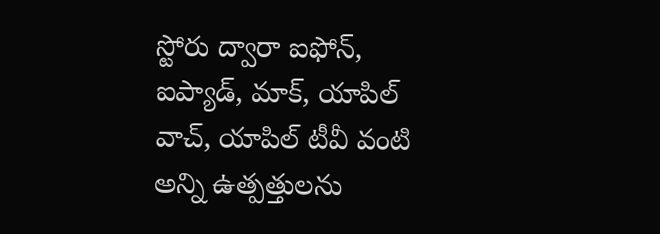స్టోరు ద్వారా ఐఫోన్, ఐప్యాడ్, మాక్, యాపిల్ వాచ్, యాపిల్ టీవీ వంటి అన్ని ఉత్పత్తులను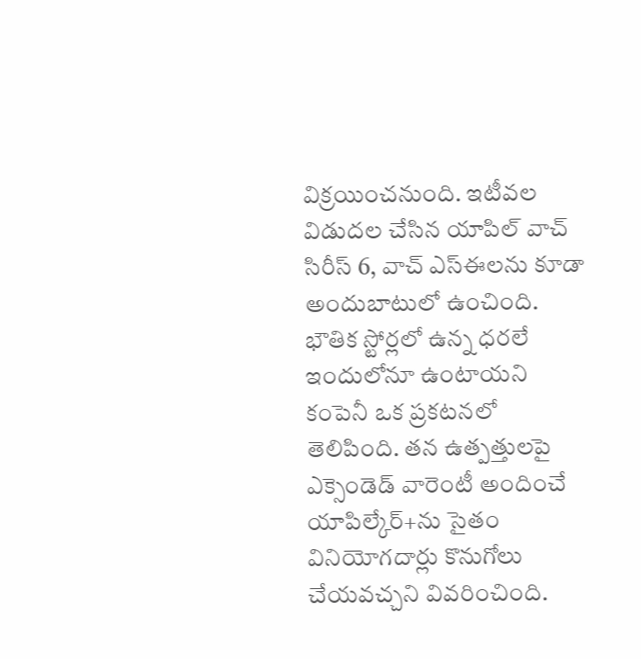విక్రయించనుంది. ఇటీవల విడుదల చేసిన యాపిల్ వాచ్ సిరీస్ 6, వాచ్ ఎస్ఈలను కూడా అందుబాటులో ఉంచింది. భౌతిక స్టోర్లలో ఉన్న ధరలే ఇందులోనూ ఉంటాయని కంపెనీ ఒక ప్రకటనలో తెలిపింది. తన ఉత్పత్తులపై ఎక్సెండెడ్ వారెంటీ అందించే యాపిల్కేర్+ను సైతం వినియోగదార్లు కొనుగోలు చేయవచ్చని వివరించింది.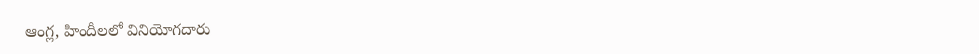ఆంగ్ల, హిందీలలో వినియోగదారు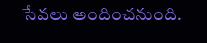సేవలు అందించనుంది.